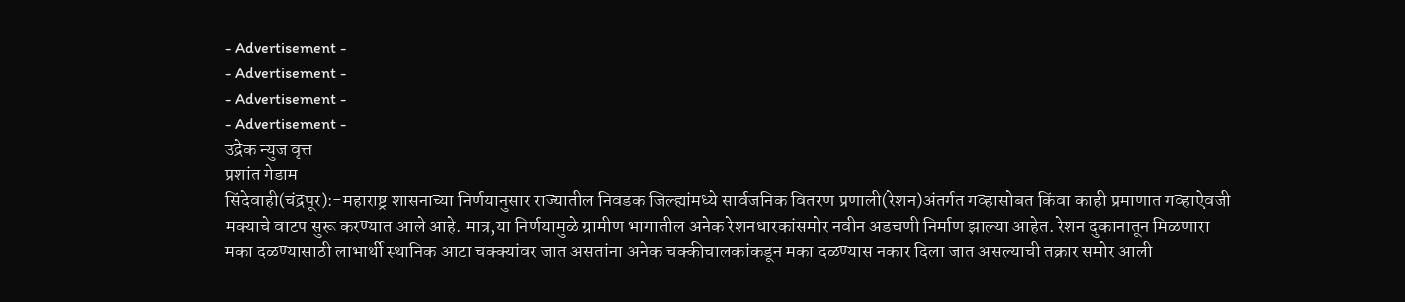- Advertisement -
- Advertisement -
- Advertisement -
- Advertisement -
उद्रेक न्युज वृत्त
प्रशांत गेडाम
सिंदेवाही(चंद्रपूर):-महाराष्ट्र शासनाच्या निर्णयानुसार राज्यातील निवडक जिल्ह्यांमध्ये सार्वजनिक वितरण प्रणाली(रेशन)अंतर्गत गव्हासोबत किंवा काही प्रमाणात गव्हाऐवजी मक्याचे वाटप सुरू करण्यात आले आहे. मात्र,या निर्णयामुळे ग्रामीण भागातील अनेक रेशनधारकांसमोर नवीन अडचणी निर्माण झाल्या आहेत. रेशन दुकानातून मिळणारा मका दळण्यासाठी लाभार्थी स्थानिक आटा चक्क्यांवर जात असतांना अनेक चक्कीचालकांकडून मका दळण्यास नकार दिला जात असल्याची तक्रार समोर आली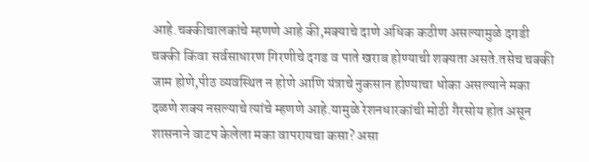आहे.चक्कीचालकांचे म्हणणे आहे की,मक्याचे दाणे अधिक कठीण असल्यामुळे दगडी चक्की किंवा सर्वसाधारण गिरणीचे दगड व पाते खराब होण्याची शक्यता असते.तसेच चक्की जाम होणे,पीठ व्यवस्थित न होणे आणि यंत्राचे नुकसान होण्याचा धोका असल्याने मका दळणे शक्य नसल्याचे त्यांचे म्हणणे आहे.यामुळे रेशनधारकांची मोठी गैरसोय होत असून शासनाने वाटप केलेला मका वापरायचा कसा? असा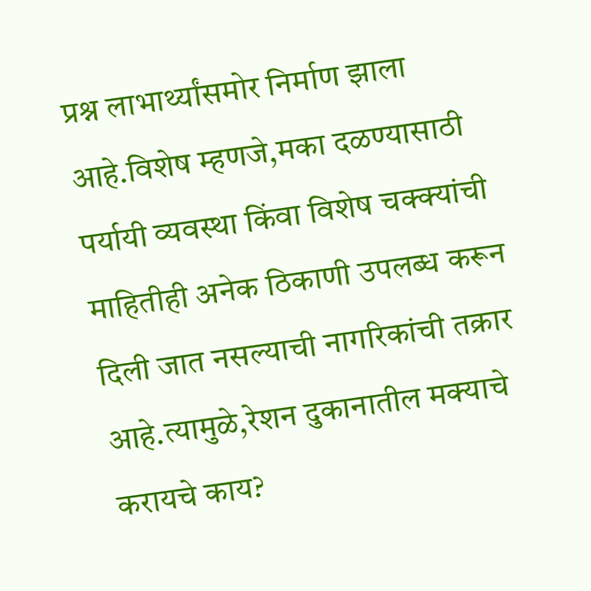प्रश्न लाभार्थ्यांसमोर निर्माण झाला आहे.विशेष म्हणजे,मका दळण्यासाठी पर्यायी व्यवस्था किंवा विशेष चक्क्यांची माहितीही अनेक ठिकाणी उपलब्ध करून दिली जात नसल्याची नागरिकांची तक्रार आहे.त्यामुळे,रेशन दुकानातील मक्याचे करायचे काय?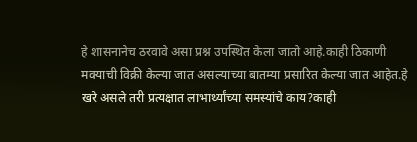हे शासनानेच ठरवावे असा प्रश्न उपस्थित केला जातो आहे.काही ठिकाणी मक्याची विक्री केल्या जात असल्याच्या बातम्या प्रसारित केल्या जात आहेत.हे खरे असले तरी प्रत्यक्षात लाभार्थ्यांच्या समस्यांचे काय?काही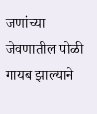जणांच्या जेवणातील पोळी गायब झाल्याने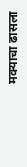मक्याचा ढासला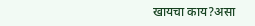खायचा काय?असा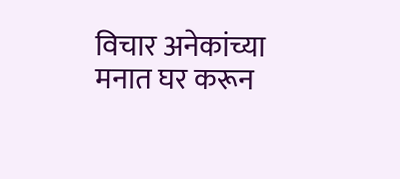विचार अनेकांच्या मनात घर करून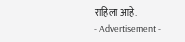राहिला आहे.
- Advertisement -